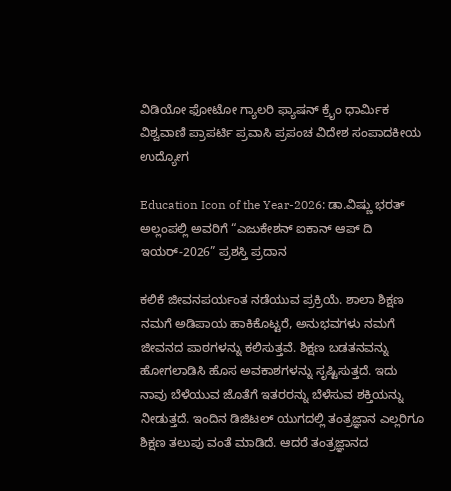ವಿಡಿಯೋ ಫೋಟೋ ಗ್ಯಾಲರಿ ಫ್ಯಾಷನ್ ಕ್ರೈಂ ಧಾರ್ಮಿಕ ವಿಶ್ವವಾಣಿ ಪ್ರಾಪರ್ಟಿ ಪ್ರವಾಸಿ ಪ್ರಪಂಚ ವಿದೇಶ ಸಂಪಾದಕೀಯ ಉದ್ಯೋಗ

Education Icon of the Year-2026: ಡಾ.ವಿಷ್ಣು ಭರತ್ ಅಲ್ಲಂಪಲ್ಲಿ ಅವರಿಗೆ “ಎಜುಕೇಶನ್ ಐಕಾನ್ ಆಪ್ ದಿ ಇಯರ್-2026” ಪ್ರಶಸ್ತಿ ಪ್ರದಾನ

ಕಲಿಕೆ ಜೀವನಪರ್ಯಂತ ನಡೆಯುವ ಪ್ರಕ್ರಿಯೆ. ಶಾಲಾ ಶಿಕ್ಷಣ ನಮಗೆ ಅಡಿಪಾಯ ಹಾಕಿಕೊಟ್ಟರೆ, ಅನುಭವಗಳು ನಮಗೆ ಜೀವನದ ಪಾಠಗಳನ್ನು ಕಲಿಸುತ್ತವೆ. ಶಿಕ್ಷಣ ಬಡತನವನ್ನು ಹೋಗಲಾಡಿಸಿ ಹೊಸ ಅವಕಾಶಗಳನ್ನು ಸೃಷ್ಟಿಸುತ್ತದೆ. ಇದು ನಾವು ಬೆಳೆಯುವ ಜೊತೆಗೆ ಇತರರನ್ನು ಬೆಳೆಸುವ ಶಕ್ತಿಯನ್ನು ನೀಡುತ್ತದೆ. ಇಂದಿನ ಡಿಜಿಟಲ್ ಯುಗದಲ್ಲಿ ತಂತ್ರಜ್ಞಾನ ಎಲ್ಲರಿಗೂ ಶಿಕ್ಷಣ ತಲುಪು ವಂತೆ ಮಾಡಿದೆ. ಆದರೆ ತಂತ್ರಜ್ಞಾನದ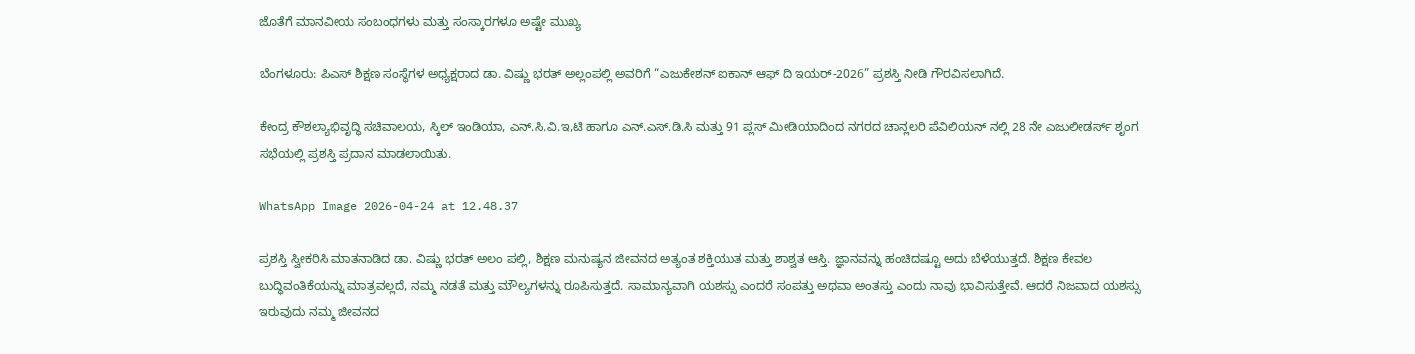ಜೊತೆಗೆ ಮಾನವೀಯ ಸಂಬಂಧಗಳು ಮತ್ತು ಸಂಸ್ಕಾರಗಳೂ ಅಷ್ಟೇ ಮುಖ್ಯ

ಬೆಂಗಳೂರು: ಪಿಎಸ್ ಶಿಕ್ಷಣ ಸಂಸ್ಥೆಗಳ ಅಧ್ಯಕ್ಷರಾದ ಡಾ. ವಿಷ್ಣು ಭರತ್ ಅಲ್ಲಂಪಲ್ಲಿ ಅವರಿಗೆ “ಎಜುಕೇಶನ್ ಐಕಾನ್ ಆಫ್ ದಿ ಇಯರ್-2026” ಪ್ರಶಸ್ತಿ ನೀಡಿ ಗೌರವಿಸಲಾಗಿದೆ.

ಕೇಂದ್ರ ಕೌಶಲ್ಯಾಭಿವೃದ್ಧಿ ಸಚಿವಾಲಯ, ಸ್ಕಿಲ್ ಇಂಡಿಯಾ, ಎನ್.ಸಿ.ವಿ.ಇ,ಟಿ ಹಾಗೂ ಎನ್.ಎಸ್.ಡಿ.ಸಿ ಮತ್ತು 91 ಪ್ಲಸ್ ಮೀಡಿಯಾದಿಂದ ನಗರದ ಚಾನ್ಲಲರಿ ಪೆವಿಲಿಯನ್ ನಲ್ಲಿ 28 ನೇ ಎಜುಲೀಡರ್ಸ್ ಶೃಂಗ ಸಭೆಯಲ್ಲಿ ಪ್ರಶಸ್ತಿ ಪ್ರದಾನ ಮಾಡಲಾಯಿತು.

WhatsApp Image 2026-04-24 at 12.48.37

ಪ್ರಶಸ್ತಿ ಸ್ವೀಕರಿಸಿ ಮಾತನಾಡಿದ ಡಾ. ವಿಷ್ಣು ಭರತ್ ಅಲಂ ಪಲ್ಲಿ, ಶಿಕ್ಷಣ ಮನುಷ್ಯನ ಜೀವನದ ಅತ್ಯಂತ ಶಕ್ತಿಯುತ ಮತ್ತು ಶಾಶ್ವತ ಆಸ್ತಿ. ಜ್ಞಾನವನ್ನು ಹಂಚಿದಷ್ಟೂ ಅದು ಬೆಳೆಯುತ್ತದೆ. ಶಿಕ್ಷಣ ಕೇವಲ ಬುದ್ಧಿವಂತಿಕೆಯನ್ನು ಮಾತ್ರವಲ್ಲದೆ, ನಮ್ಮ ನಡತೆ ಮತ್ತು ಮೌಲ್ಯಗಳನ್ನು ರೂಪಿಸುತ್ತದೆ. ಸಾಮಾನ್ಯವಾಗಿ ಯಶಸ್ಸು ಎಂದರೆ ಸಂಪತ್ತು ಅಥವಾ ಅಂತಸ್ತು ಎಂದು ನಾವು ಭಾವಿಸುತ್ತೇವೆ. ಆದರೆ ನಿಜವಾದ ಯಶಸ್ಸು ಇರುವುದು ನಮ್ಮ ಜೀವನದ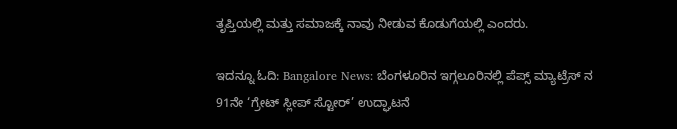ತೃಪ್ತಿಯಲ್ಲಿ ಮತ್ತು ಸಮಾಜಕ್ಕೆ ನಾವು ನೀಡುವ ಕೊಡುಗೆಯಲ್ಲಿ ಎಂದರು.

ಇದನ್ನೂ ಓದಿ: Bangalore News: ಬೆಂಗಳೂರಿನ ಇಗ್ಗಲೂರಿನಲ್ಲಿ ಪೆಪ್ಸ್ ಮ್ಯಾಟ್ರೆಸ್‌ ನ 91ನೇ ‘ಗ್ರೇಟ್ ಸ್ಲೀಪ್ ಸ್ಟೋರ್’ ಉದ್ಘಾಟನೆ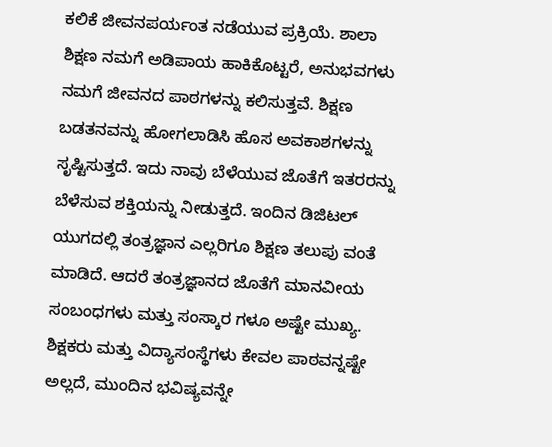ಕಲಿಕೆ ಜೀವನಪರ್ಯಂತ ನಡೆಯುವ ಪ್ರಕ್ರಿಯೆ. ಶಾಲಾ ಶಿಕ್ಷಣ ನಮಗೆ ಅಡಿಪಾಯ ಹಾಕಿಕೊಟ್ಟರೆ, ಅನುಭವಗಳು ನಮಗೆ ಜೀವನದ ಪಾಠಗಳನ್ನು ಕಲಿಸುತ್ತವೆ. ಶಿಕ್ಷಣ ಬಡತನವನ್ನು ಹೋಗಲಾಡಿಸಿ ಹೊಸ ಅವಕಾಶಗಳನ್ನು ಸೃಷ್ಟಿಸುತ್ತದೆ. ಇದು ನಾವು ಬೆಳೆಯುವ ಜೊತೆಗೆ ಇತರರನ್ನು ಬೆಳೆಸುವ ಶಕ್ತಿಯನ್ನು ನೀಡುತ್ತದೆ. ಇಂದಿನ ಡಿಜಿಟಲ್ ಯುಗದಲ್ಲಿ ತಂತ್ರಜ್ಞಾನ ಎಲ್ಲರಿಗೂ ಶಿಕ್ಷಣ ತಲುಪು ವಂತೆ ಮಾಡಿದೆ. ಆದರೆ ತಂತ್ರಜ್ಞಾನದ ಜೊತೆಗೆ ಮಾನವೀಯ ಸಂಬಂಧಗಳು ಮತ್ತು ಸಂಸ್ಕಾರ ಗಳೂ ಅಷ್ಟೇ ಮುಖ್ಯ. ಶಿಕ್ಷಕರು ಮತ್ತು ವಿದ್ಯಾಸಂಸ್ಥೆಗಳು ಕೇವಲ ಪಾಠವನ್ನಷ್ಟೇ ಅಲ್ಲದೆ, ಮುಂದಿನ ಭವಿಷ್ಯವನ್ನೇ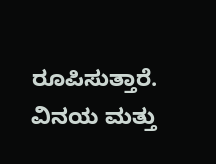ರೂಪಿಸುತ್ತಾರೆ. ವಿನಯ ಮತ್ತು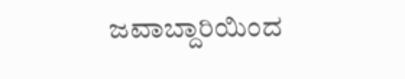ಜವಾಬ್ದಾರಿಯಿಂದ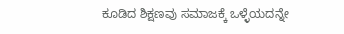ಕೂಡಿದ ಶಿಕ್ಷಣವು ಸಮಾಜಕ್ಕೆ ಒಳ್ಳೆಯದನ್ನೇ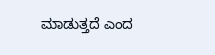ಮಾಡುತ್ತದೆ ಎಂದ